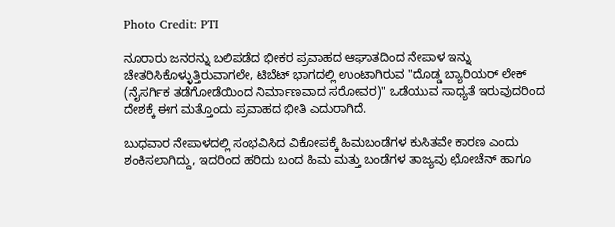Photo Credit: PTI

ನೂರಾರು ಜನರನ್ನು ಬಲಿಪಡೆದ ಭೀಕರ ಪ್ರವಾಹದ ಆಘಾತದಿಂದ ನೇಪಾಳ ಇನ್ನು ಚೇತರಿಸಿಕೊಳ್ಳುತ್ತಿರುವಾಗಲೇ, ಟಿಬೆಟ್ ಭಾಗದಲ್ಲಿ ಉಂಟಾಗಿರುವ "ದೊಡ್ಡ ಬ್ಯಾರಿಯರ್ ಲೇಕ್ (ನೈಸರ್ಗಿಕ ತಡೆಗೋಡೆಯಿಂದ ನಿರ್ಮಾಣವಾದ ಸರೋವರ)" ಒಡೆಯುವ ಸಾಧ್ಯತೆ ಇರುವುದರಿಂದ ದೇಶಕ್ಕೆ ಈಗ ಮತ್ತೊಂದು ಪ್ರವಾಹದ ಭೀತಿ ಎದುರಾಗಿದೆ.

ಬುಧವಾರ ನೇಪಾಳದಲ್ಲಿ ಸಂಭವಿಸಿದ ವಿಕೋಪಕ್ಕೆ ಹಿಮಬಂಡೆಗಳ ಕುಸಿತವೇ ಕಾರಣ ಎಂದು ಶಂಕಿಸಲಾಗಿದ್ದು, ಇದರಿಂದ ಹರಿದು ಬಂದ ಹಿಮ ಮತ್ತು ಬಂಡೆಗಳ ತಾಜ್ಯವು ಛೋಚೆನ್ ಹಾಗೂ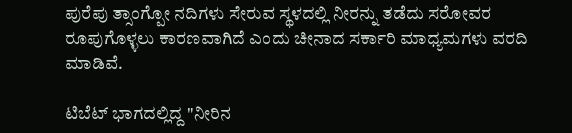ಪುರೆಪು ತ್ಸಾಂಗ್ಪೋ ನದಿಗಳು ಸೇರುವ ಸ್ಥಳದಲ್ಲಿ ನೀರನ್ನು ತಡೆದು ಸರೋವರ ರೂಪುಗೊಳ್ಳಲು ಕಾರಣವಾಗಿದೆ ಎಂದು ಚೀನಾದ ಸರ್ಕಾರಿ ಮಾಧ್ಯಮಗಳು ವರದಿ ಮಾಡಿವೆ.

ಟಿಬೆಟ್ ಭಾಗದಲ್ಲಿದ್ದ "ನೀರಿನ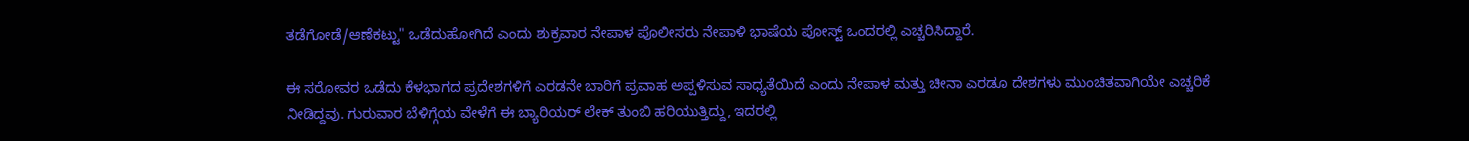ತಡೆಗೋಡೆ/ಆಣೆಕಟ್ಟು" ಒಡೆದುಹೋಗಿದೆ ಎಂದು ಶುಕ್ರವಾರ ನೇಪಾಳ ಪೊಲೀಸರು ನೇಪಾಳಿ ಭಾಷೆಯ ಪೋಸ್ಟ್ ಒಂದರಲ್ಲಿ ಎಚ್ಚರಿಸಿದ್ದಾರೆ.

ಈ ಸರೋವರ ಒಡೆದು ಕೆಳಭಾಗದ ಪ್ರದೇಶಗಳಿಗೆ ಎರಡನೇ ಬಾರಿಗೆ ಪ್ರವಾಹ ಅಪ್ಪಳಿಸುವ ಸಾಧ್ಯತೆಯಿದೆ ಎಂದು ನೇಪಾಳ ಮತ್ತು ಚೀನಾ ಎರಡೂ ದೇಶಗಳು ಮುಂಚಿತವಾಗಿಯೇ ಎಚ್ಚರಿಕೆ ನೀಡಿದ್ದವು. ಗುರುವಾರ ಬೆಳಿಗ್ಗೆಯ ವೇಳೆಗೆ ಈ ಬ್ಯಾರಿಯರ್ ಲೇಕ್ ತುಂಬಿ ಹರಿಯುತ್ತಿದ್ದು, ಇದರಲ್ಲಿ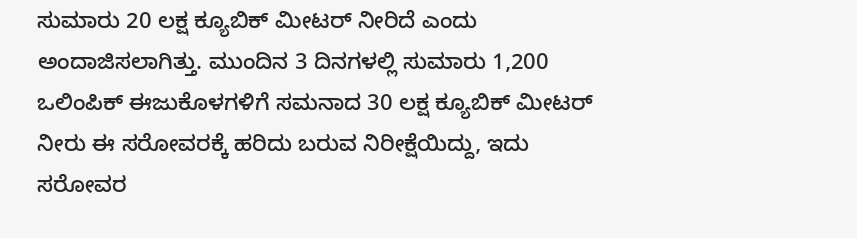ಸುಮಾರು 20 ಲಕ್ಷ ಕ್ಯೂಬಿಕ್ ಮೀಟರ್ ನೀರಿದೆ ಎಂದು ಅಂದಾಜಿಸಲಾಗಿತ್ತು. ಮುಂದಿನ 3 ದಿನಗಳಲ್ಲಿ ಸುಮಾರು 1,200 ಒಲಿಂಪಿಕ್ ಈಜುಕೊಳಗಳಿಗೆ ಸಮನಾದ 30 ಲಕ್ಷ ಕ್ಯೂಬಿಕ್ ಮೀಟರ್ ನೀರು ಈ ಸರೋವರಕ್ಕೆ ಹರಿದು ಬರುವ ನಿರೀಕ್ಷೆಯಿದ್ದು, ಇದು ಸರೋವರ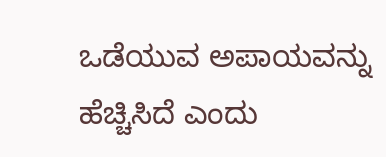ಒಡೆಯುವ ಅಪಾಯವನ್ನು ಹೆಚ್ಚಿಸಿದೆ ಎಂದು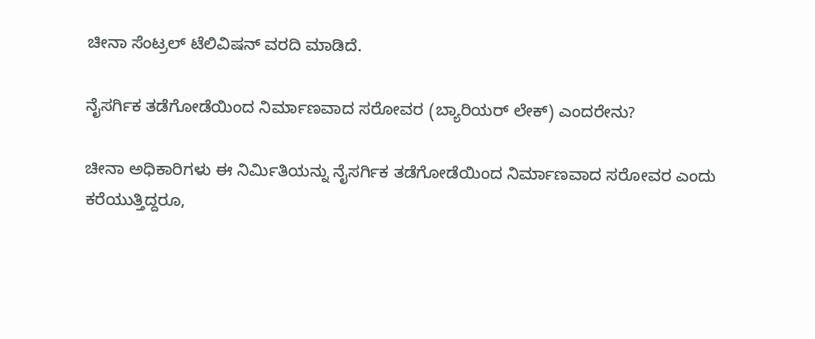ಚೀನಾ ಸೆಂಟ್ರಲ್ ಟೆಲಿವಿಷನ್ ವರದಿ ಮಾಡಿದೆ.

ನೈಸರ್ಗಿಕ ತಡೆಗೋಡೆಯಿಂದ ನಿರ್ಮಾಣವಾದ ಸರೋವರ (ಬ್ಯಾರಿಯರ್ ಲೇಕ್) ಎಂದರೇನು?

ಚೀನಾ ಅಧಿಕಾರಿಗಳು ಈ ನಿರ್ಮಿತಿಯನ್ನು ನೈಸರ್ಗಿಕ ತಡೆಗೋಡೆಯಿಂದ ನಿರ್ಮಾಣವಾದ ಸರೋವರ ಎಂದು ಕರೆಯುತ್ತಿದ್ದರೂ,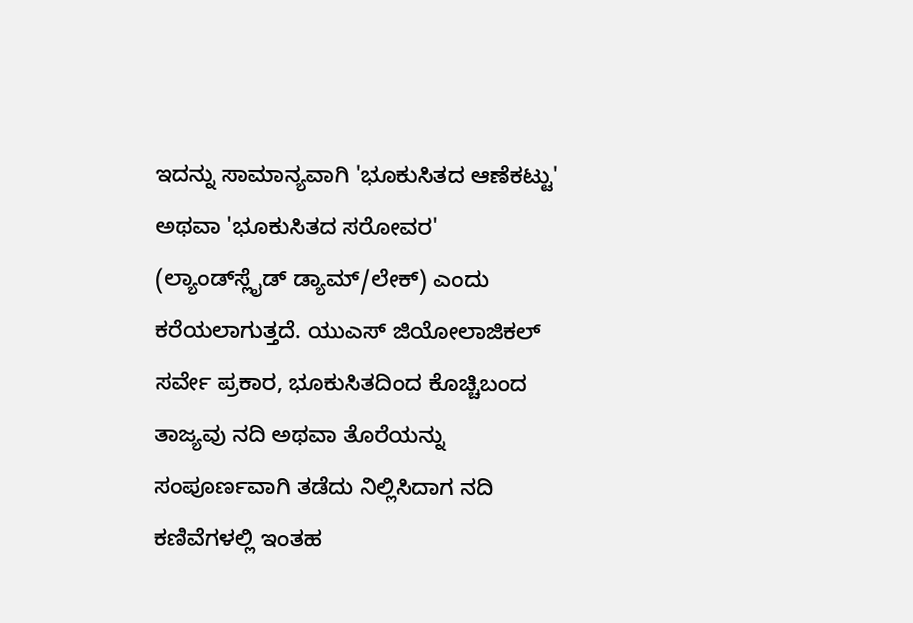ಇದನ್ನು ಸಾಮಾನ್ಯವಾಗಿ 'ಭೂಕುಸಿತದ ಆಣೆಕಟ್ಟು' ಅಥವಾ 'ಭೂಕುಸಿತದ ಸರೋವರ' (ಲ್ಯಾಂಡ್‌ಸ್ಲೈಡ್ ಡ್ಯಾಮ್/ಲೇಕ್) ಎಂದು ಕರೆಯಲಾಗುತ್ತದೆ. ಯುಎಸ್ ಜಿಯೋಲಾಜಿಕಲ್ ಸರ್ವೇ ಪ್ರಕಾರ, ಭೂಕುಸಿತದಿಂದ ಕೊಚ್ಚಿಬಂದ ತಾಜ್ಯವು ನದಿ ಅಥವಾ ತೊರೆಯನ್ನು ಸಂಪೂರ್ಣವಾಗಿ ತಡೆದು ನಿಲ್ಲಿಸಿದಾಗ ನದಿ ಕಣಿವೆಗಳಲ್ಲಿ ಇಂತಹ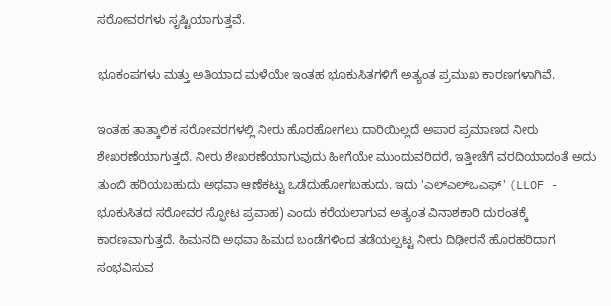ಸರೋವರಗಳು ಸೃಷ್ಟಿಯಾಗುತ್ತವೆ.

ಭೂಕಂಪಗಳು ಮತ್ತು ಅತಿಯಾದ ಮಳೆಯೇ ಇಂತಹ ಭೂಕುಸಿತಗಳಿಗೆ ಅತ್ಯಂತ ಪ್ರಮುಖ ಕಾರಣಗಳಾಗಿವೆ.

ಇಂತಹ ತಾತ್ಕಾಲಿಕ ಸರೋವರಗಳಲ್ಲಿ ನೀರು ಹೊರಹೋಗಲು ದಾರಿಯಿಲ್ಲದೆ ಅಪಾರ ಪ್ರಮಾಣದ ನೀರು ಶೇಖರಣೆಯಾಗುತ್ತದೆ. ನೀರು ಶೇಖರಣೆಯಾಗುವುದು ಹೀಗೆಯೇ ಮುಂದುವರಿದರೆ, ಇತ್ತೀಚೆಗೆ ವರದಿಯಾದಂತೆ ಅದು ತುಂಬಿ ಹರಿಯಬಹುದು ಅಥವಾ ಆಣೆಕಟ್ಟು ಒಡೆದುಹೋಗಬಹುದು. ಇದು 'ಎಲ್‌ಎಲ್‌ಒಎಫ್' (LLOF - ಭೂಕುಸಿತದ ಸರೋವರ ಸ್ಫೋಟ ಪ್ರವಾಹ) ಎಂದು ಕರೆಯಲಾಗುವ ಅತ್ಯಂತ ವಿನಾಶಕಾರಿ ದುರಂತಕ್ಕೆ ಕಾರಣವಾಗುತ್ತದೆ. ಹಿಮನದಿ ಅಥವಾ ಹಿಮದ ಬಂಡೆಗಳಿಂದ ತಡೆಯಲ್ಪಟ್ಟ ನೀರು ದಿಢೀರನೆ ಹೊರಹರಿದಾಗ ಸಂಭವಿಸುವ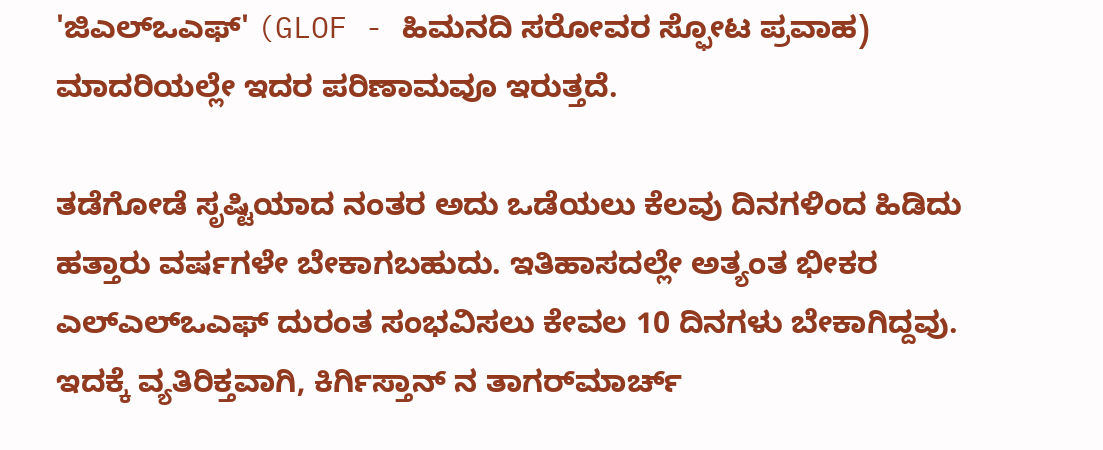'ಜಿಎಲ್‌ಒಎಫ್' (GLOF - ಹಿಮನದಿ ಸರೋವರ ಸ್ಫೋಟ ಪ್ರವಾಹ) ಮಾದರಿಯಲ್ಲೇ ಇದರ ಪರಿಣಾಮವೂ ಇರುತ್ತದೆ.

ತಡೆಗೋಡೆ ಸೃಷ್ಟಿಯಾದ ನಂತರ ಅದು ಒಡೆಯಲು ಕೆಲವು ದಿನಗಳಿಂದ ಹಿಡಿದು ಹತ್ತಾರು ವರ್ಷಗಳೇ ಬೇಕಾಗಬಹುದು. ಇತಿಹಾಸದಲ್ಲೇ ಅತ್ಯಂತ ಭೀಕರ ಎಲ್‌ಎಲ್‌ಒಎಫ್ ದುರಂತ ಸಂಭವಿಸಲು ಕೇವಲ 10 ದಿನಗಳು ಬೇಕಾಗಿದ್ದವು. ಇದಕ್ಕೆ ವ್ಯತಿರಿಕ್ತವಾಗಿ, ಕಿರ್ಗಿಸ್ತಾನ್‌ ನ ತಾಗರ್‌ಮಾರ್ಚ್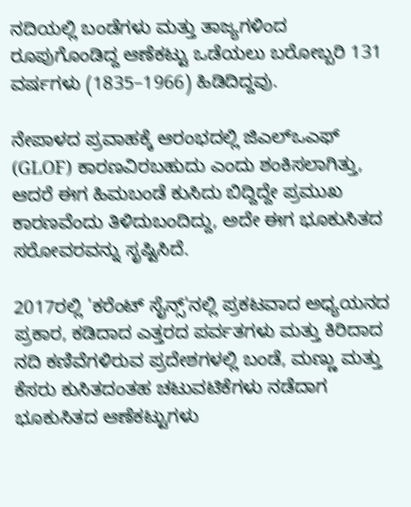ನದಿಯಲ್ಲಿ ಬಂಡೆಗಳು ಮತ್ತು ತಾಜ್ಯಗಳಿಂದ ರೂಪುಗೊಂಡಿದ್ದ ಆಣೆಕಟ್ಟು ಒಡೆಯಲು ಬರೋಬ್ಬರಿ 131 ವರ್ಷಗಳು (1835–1966) ಹಿಡಿದಿದ್ದವು.

ನೇಪಾಳದ ಪ್ರವಾಹಕ್ಕೆ ಆರಂಭದಲ್ಲಿ ಜಿಎಲ್‌ಒಎಫ್ (GLOF) ಕಾರಣವಿರಬಹುದು ಎಂದು ಶಂಕಿಸಲಾಗಿತ್ತು, ಆದರೆ ಈಗ ಹಿಮಬಂಡೆ ಕುಸಿದು ಬಿದ್ದಿದ್ದೇ ಪ್ರಮುಖ ಕಾರಣವೆಂದು ತಿಳಿದುಬಂದಿದ್ದು, ಅದೇ ಈಗ ಭೂಕುಸಿತದ ಸರೋವರವನ್ನು ಸೃಷ್ಟಿಸಿದೆ.

2017ರಲ್ಲಿ 'ಕರೆಂಟ್ ಸೈನ್ಸ್'ನಲ್ಲಿ ಪ್ರಕಟವಾದ ಅಧ್ಯಯನದ ಪ್ರಕಾರ, ಕಡಿದಾದ ಎತ್ತರದ ಪರ್ವತಗಳು ಮತ್ತು ಕಿರಿದಾದ ನದಿ ಕಣಿವೆಗಳಿರುವ ಪ್ರದೇಶಗಳಲ್ಲಿ ಬಂಡೆ, ಮಣ್ಣು ಮತ್ತು ಕೆಸರು ಕುಸಿತದಂತಹ ಚಟುವಟಿಕೆಗಳು ನಡೆದಾಗ ಭೂಕುಸಿತದ ಆಣೆಕಟ್ಟುಗಳು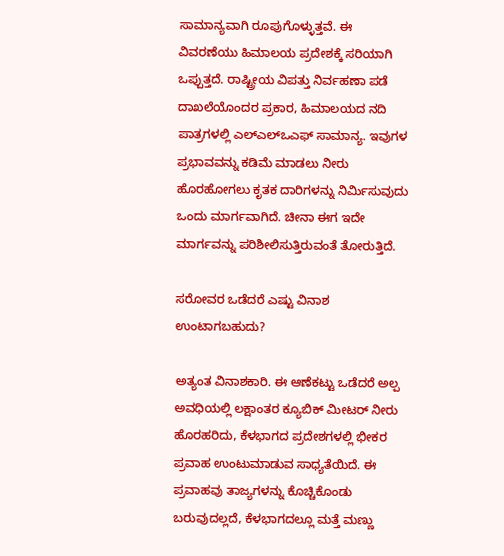ಸಾಮಾನ್ಯವಾಗಿ ರೂಪುಗೊಳ್ಳುತ್ತವೆ. ಈ ವಿವರಣೆಯು ಹಿಮಾಲಯ ಪ್ರದೇಶಕ್ಕೆ ಸರಿಯಾಗಿ ಒಪ್ಪುತ್ತದೆ. ರಾಷ್ಟ್ರೀಯ ವಿಪತ್ತು ನಿರ್ವಹಣಾ ಪಡೆ ದಾಖಲೆಯೊಂದರ ಪ್ರಕಾರ, ಹಿಮಾಲಯದ ನದಿ ಪಾತ್ರಗಳಲ್ಲಿ ಎಲ್‌ಎಲ್‌ಒಎಫ್ ಸಾಮಾನ್ಯ. ಇವುಗಳ ಪ್ರಭಾವವನ್ನು ಕಡಿಮೆ ಮಾಡಲು ನೀರು ಹೊರಹೋಗಲು ಕೃತಕ ದಾರಿಗಳನ್ನು ನಿರ್ಮಿಸುವುದು ಒಂದು ಮಾರ್ಗವಾಗಿದೆ. ಚೀನಾ ಈಗ ಇದೇ ಮಾರ್ಗವನ್ನು ಪರಿಶೀಲಿಸುತ್ತಿರುವಂತೆ ತೋರುತ್ತಿದೆ.

ಸರೋವರ ಒಡೆದರೆ ಎಷ್ಟು ವಿನಾಶ ಉಂಟಾಗಬಹುದು?

ಅತ್ಯಂತ ವಿನಾಶಕಾರಿ. ಈ ಆಣೆಕಟ್ಟು ಒಡೆದರೆ ಅಲ್ಪ ಅವಧಿಯಲ್ಲಿ ಲಕ್ಷಾಂತರ ಕ್ಯೂಬಿಕ್ ಮೀಟರ್ ನೀರು ಹೊರಹರಿದು, ಕೆಳಭಾಗದ ಪ್ರದೇಶಗಳಲ್ಲಿ ಭೀಕರ ಪ್ರವಾಹ ಉಂಟುಮಾಡುವ ಸಾಧ್ಯತೆಯಿದೆ. ಈ ಪ್ರವಾಹವು ತಾಜ್ಯಗಳನ್ನು ಕೊಚ್ಚಿಕೊಂಡು ಬರುವುದಲ್ಲದೆ, ಕೆಳಭಾಗದಲ್ಲೂ ಮತ್ತೆ ಮಣ್ಣು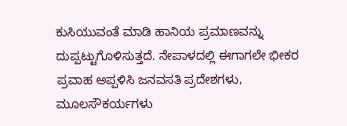ಕುಸಿಯುವಂತೆ ಮಾಡಿ ಹಾನಿಯ ಪ್ರಮಾಣವನ್ನು ದುಪ್ಪಟ್ಟುಗೊಳಿಸುತ್ತದೆ. ನೇಪಾಳದಲ್ಲಿ ಈಗಾಗಲೇ ಭೀಕರ ಪ್ರವಾಹ ಅಪ್ಪಳಿಸಿ ಜನವಸತಿ ಪ್ರದೇಶಗಳು, ಮೂಲಸೌಕರ್ಯಗಳು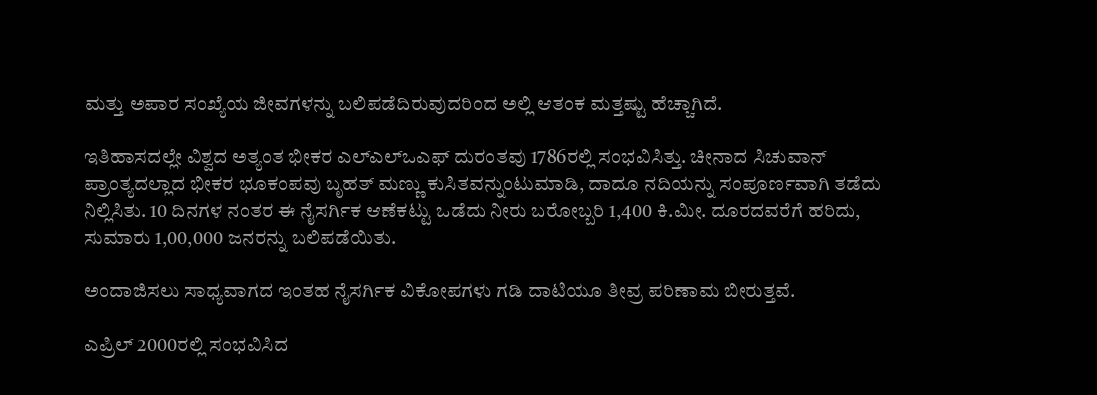ಮತ್ತು ಅಪಾರ ಸಂಖ್ಯೆಯ ಜೀವಗಳನ್ನು ಬಲಿಪಡೆದಿರುವುದರಿಂದ ಅಲ್ಲಿ ಆತಂಕ ಮತ್ತಷ್ಟು ಹೆಚ್ಚಾಗಿದೆ.

ಇತಿಹಾಸದಲ್ಲೇ ವಿಶ್ವದ ಅತ್ಯಂತ ಭೀಕರ ಎಲ್‌ಎಲ್‌ಒಎಫ್ ದುರಂತವು 1786ರಲ್ಲಿ ಸಂಭವಿಸಿತ್ತು. ಚೀನಾದ ಸಿಚುವಾನ್ ಪ್ರಾಂತ್ಯದಲ್ಲಾದ ಭೀಕರ ಭೂಕಂಪವು ಬೃಹತ್ ಮಣ್ಣು ಕುಸಿತವನ್ನುಂಟುಮಾಡಿ, ದಾದೂ ನದಿಯನ್ನು ಸಂಪೂರ್ಣವಾಗಿ ತಡೆದು ನಿಲ್ಲಿಸಿತು. 10 ದಿನಗಳ ನಂತರ ಈ ನೈಸರ್ಗಿಕ ಆಣೆಕಟ್ಟು ಒಡೆದು ನೀರು ಬರೋಬ್ಬರಿ 1,400 ಕಿ.ಮೀ. ದೂರದವರೆಗೆ ಹರಿದು, ಸುಮಾರು 1,00,000 ಜನರನ್ನು ಬಲಿಪಡೆಯಿತು.

ಅಂದಾಜಿಸಲು ಸಾಧ್ಯವಾಗದ ಇಂತಹ ನೈಸರ್ಗಿಕ ವಿಕೋಪಗಳು ಗಡಿ ದಾಟಿಯೂ ತೀವ್ರ ಪರಿಣಾಮ ಬೀರುತ್ತವೆ.

ಎಪ್ರಿಲ್ 2000ರಲ್ಲಿ ಸಂಭವಿಸಿದ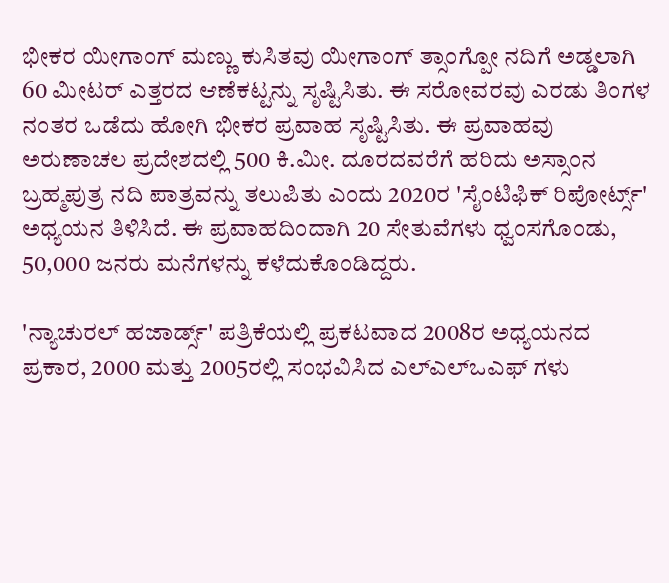ಭೀಕರ ಯೀಗಾಂಗ್ ಮಣ್ಣು ಕುಸಿತವು ಯೀಗಾಂಗ್ ತ್ಸಾಂಗ್ಪೋ ನದಿಗೆ ಅಡ್ಡಲಾಗಿ 60 ಮೀಟರ್ ಎತ್ತರದ ಆಣೆಕಟ್ಟನ್ನು ಸೃಷ್ಟಿಸಿತು. ಈ ಸರೋವರವು ಎರಡು ತಿಂಗಳ ನಂತರ ಒಡೆದು ಹೋಗಿ ಭೀಕರ ಪ್ರವಾಹ ಸೃಷ್ಟಿಸಿತು. ಈ ಪ್ರವಾಹವು ಅರುಣಾಚಲ ಪ್ರದೇಶದಲ್ಲಿ 500 ಕಿ.ಮೀ. ದೂರದವರೆಗೆ ಹರಿದು ಅಸ್ಸಾಂನ ಬ್ರಹ್ಮಪುತ್ರ ನದಿ ಪಾತ್ರವನ್ನು ತಲುಪಿತು ಎಂದು 2020ರ 'ಸೈಂಟಿಫಿಕ್ ರಿಪೋರ್ಟ್ಸ್' ಅಧ್ಯಯನ ತಿಳಿಸಿದೆ. ಈ ಪ್ರವಾಹದಿಂದಾಗಿ 20 ಸೇತುವೆಗಳು ಧ್ವಂಸಗೊಂಡು, 50,000 ಜನರು ಮನೆಗಳನ್ನು ಕಳೆದುಕೊಂಡಿದ್ದರು.

'ನ್ಯಾಚುರಲ್ ಹಜಾರ್ಡ್ಸ್' ಪತ್ರಿಕೆಯಲ್ಲಿ ಪ್ರಕಟವಾದ 2008ರ ಅಧ್ಯಯನದ ಪ್ರಕಾರ, 2000 ಮತ್ತು 2005ರಲ್ಲಿ ಸಂಭವಿಸಿದ ಎಲ್‌ಎಲ್‌ಒಎಫ್‌ ಗಳು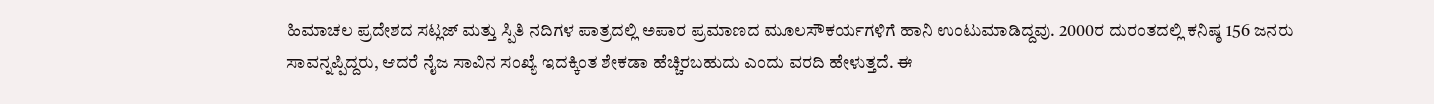ಹಿಮಾಚಲ ಪ್ರದೇಶದ ಸಟ್ಲಜ್ ಮತ್ತು ಸ್ಪಿತಿ ನದಿಗಳ ಪಾತ್ರದಲ್ಲಿ ಅಪಾರ ಪ್ರಮಾಣದ ಮೂಲಸೌಕರ್ಯಗಳಿಗೆ ಹಾನಿ ಉಂಟುಮಾಡಿದ್ದವು. 2000ರ ದುರಂತದಲ್ಲಿ ಕನಿಷ್ಠ 156 ಜನರು ಸಾವನ್ನಪ್ಪಿದ್ದರು, ಆದರೆ ನೈಜ ಸಾವಿನ ಸಂಖ್ಯೆ ಇದಕ್ಕಿಂತ ಶೇಕಡಾ ಹೆಚ್ಚಿರಬಹುದು ಎಂದು ವರದಿ ಹೇಳುತ್ತದೆ. ಈ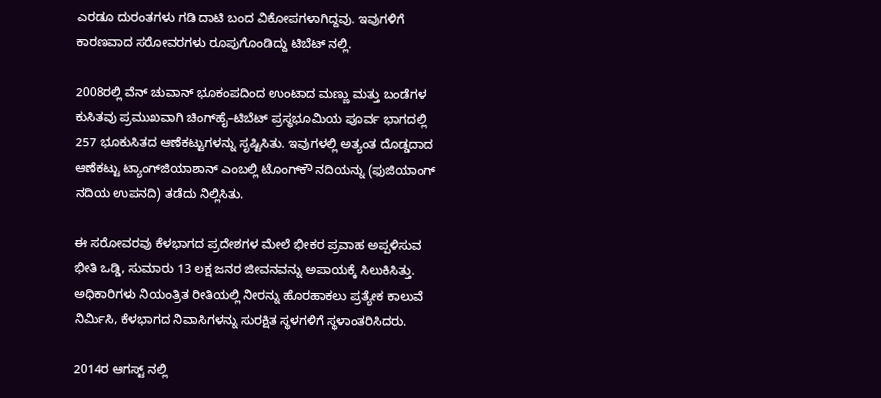ಎರಡೂ ದುರಂತಗಳು ಗಡಿ ದಾಟಿ ಬಂದ ವಿಕೋಪಗಳಾಗಿದ್ದವು. ಇವುಗಳಿಗೆ ಕಾರಣವಾದ ಸರೋವರಗಳು ರೂಪುಗೊಂಡಿದ್ದು ಟಿಬೆಟ್‌ ನಲ್ಲಿ.

2008ರಲ್ಲಿ ವೆನ್‌ ಚುವಾನ್ ಭೂಕಂಪದಿಂದ ಉಂಟಾದ ಮಣ್ಣು ಮತ್ತು ಬಂಡೆಗಳ ಕುಸಿತವು ಪ್ರಮುಖವಾಗಿ ಚಿಂಗ್‌ಹೈ–ಟಿಬೆಟ್ ಪ್ರಸ್ಥಭೂಮಿಯ ಪೂರ್ವ ಭಾಗದಲ್ಲಿ 257 ಭೂಕುಸಿತದ ಆಣೆಕಟ್ಟುಗಳನ್ನು ಸೃಷ್ಟಿಸಿತು. ಇವುಗಳಲ್ಲಿ ಅತ್ಯಂತ ದೊಡ್ಡದಾದ ಆಣೆಕಟ್ಟು ಟ್ಯಾಂಗ್‌ಜಿಯಾಶಾನ್ ಎಂಬಲ್ಲಿ ಟೊಂಗ್‌ಕೌ ನದಿಯನ್ನು (ಫುಜಿಯಾಂಗ್ ನದಿಯ ಉಪನದಿ) ತಡೆದು ನಿಲ್ಲಿಸಿತು.

ಈ ಸರೋವರವು ಕೆಳಭಾಗದ ಪ್ರದೇಶಗಳ ಮೇಲೆ ಭೀಕರ ಪ್ರವಾಹ ಅಪ್ಪಳಿಸುವ ಭೀತಿ ಒಡ್ಡಿ, ಸುಮಾರು 13 ಲಕ್ಷ ಜನರ ಜೀವನವನ್ನು ಅಪಾಯಕ್ಕೆ ಸಿಲುಕಿಸಿತ್ತು. ಅಧಿಕಾರಿಗಳು ನಿಯಂತ್ರಿತ ರೀತಿಯಲ್ಲಿ ನೀರನ್ನು ಹೊರಹಾಕಲು ಪ್ರತ್ಯೇಕ ಕಾಲುವೆ ನಿರ್ಮಿಸಿ, ಕೆಳಭಾಗದ ನಿವಾಸಿಗಳನ್ನು ಸುರಕ್ಷಿತ ಸ್ಥಳಗಳಿಗೆ ಸ್ಥಳಾಂತರಿಸಿದರು.

2014ರ ಆಗಸ್ಟ್‌ ನಲ್ಲಿ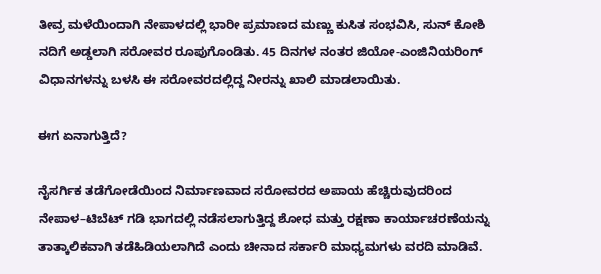ತೀವ್ರ ಮಳೆಯಿಂದಾಗಿ ನೇಪಾಳದಲ್ಲಿ ಭಾರೀ ಪ್ರಮಾಣದ ಮಣ್ಣು ಕುಸಿತ ಸಂಭವಿಸಿ, ಸುನ್ ಕೋಶಿ ನದಿಗೆ ಅಡ್ಡಲಾಗಿ ಸರೋವರ ರೂಪುಗೊಂಡಿತು. 45 ದಿನಗಳ ನಂತರ ಜಿಯೋ-ಎಂಜಿನಿಯರಿಂಗ್ ವಿಧಾನಗಳನ್ನು ಬಳಸಿ ಈ ಸರೋವರದಲ್ಲಿದ್ದ ನೀರನ್ನು ಖಾಲಿ ಮಾಡಲಾಯಿತು.

ಈಗ ಏನಾಗುತ್ತಿದೆ?

ನೈಸರ್ಗಿಕ ತಡೆಗೋಡೆಯಿಂದ ನಿರ್ಮಾಣವಾದ ಸರೋವರದ ಅಪಾಯ ಹೆಚ್ಚಿರುವುದರಿಂದ ನೇಪಾಳ–ಟಿಬೆಟ್ ಗಡಿ ಭಾಗದಲ್ಲಿ ನಡೆಸಲಾಗುತ್ತಿದ್ದ ಶೋಧ ಮತ್ತು ರಕ್ಷಣಾ ಕಾರ್ಯಾಚರಣೆಯನ್ನು ತಾತ್ಕಾಲಿಕವಾಗಿ ತಡೆಹಿಡಿಯಲಾಗಿದೆ ಎಂದು ಚೀನಾದ ಸರ್ಕಾರಿ ಮಾಧ್ಯಮಗಳು ವರದಿ ಮಾಡಿವೆ.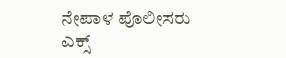ನೇಪಾಳ ಪೊಲೀಸರು ಎಕ್ಸ್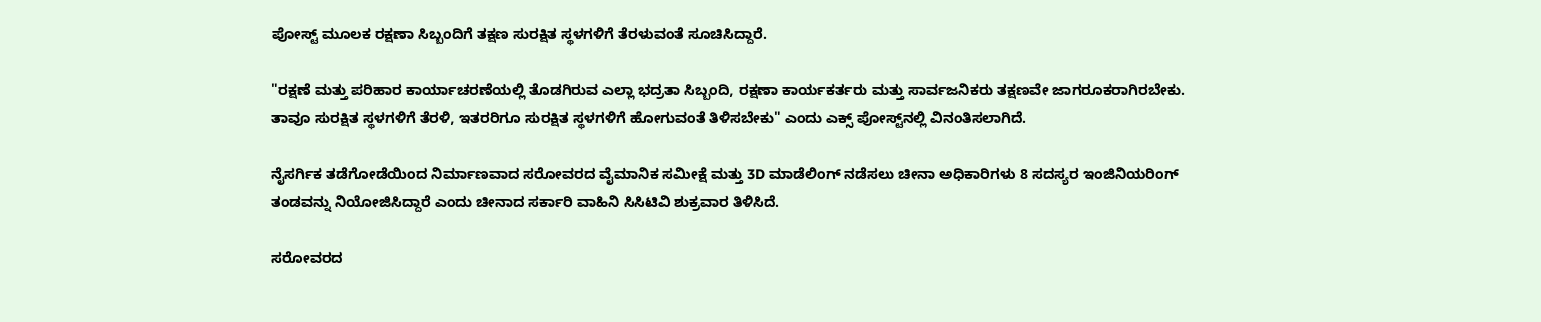ಪೋಸ್ಟ್ ಮೂಲಕ ರಕ್ಷಣಾ ಸಿಬ್ಬಂದಿಗೆ ತಕ್ಷಣ ಸುರಕ್ಷಿತ ಸ್ಥಳಗಳಿಗೆ ತೆರಳುವಂತೆ ಸೂಚಿಸಿದ್ದಾರೆ.

"ರಕ್ಷಣೆ ಮತ್ತು ಪರಿಹಾರ ಕಾರ್ಯಾಚರಣೆಯಲ್ಲಿ ತೊಡಗಿರುವ ಎಲ್ಲಾ ಭದ್ರತಾ ಸಿಬ್ಬಂದಿ, ರಕ್ಷಣಾ ಕಾರ್ಯಕರ್ತರು ಮತ್ತು ಸಾರ್ವಜನಿಕರು ತಕ್ಷಣವೇ ಜಾಗರೂಕರಾಗಿರಬೇಕು. ತಾವೂ ಸುರಕ್ಷಿತ ಸ್ಥಳಗಳಿಗೆ ತೆರಳಿ, ಇತರರಿಗೂ ಸುರಕ್ಷಿತ ಸ್ಥಳಗಳಿಗೆ ಹೋಗುವಂತೆ ತಿಳಿಸಬೇಕು" ಎಂದು ಎಕ್ಸ್ ಪೋಸ್ಟ್‌ನಲ್ಲಿ ವಿನಂತಿಸಲಾಗಿದೆ.

ನೈಸರ್ಗಿಕ ತಡೆಗೋಡೆಯಿಂದ ನಿರ್ಮಾಣವಾದ ಸರೋವರದ ವೈಮಾನಿಕ ಸಮೀಕ್ಷೆ ಮತ್ತು 3D ಮಾಡೆಲಿಂಗ್ ನಡೆಸಲು ಚೀನಾ ಅಧಿಕಾರಿಗಳು 8 ಸದಸ್ಯರ ಇಂಜಿನಿಯರಿಂಗ್ ತಂಡವನ್ನು ನಿಯೋಜಿಸಿದ್ದಾರೆ ಎಂದು ಚೀನಾದ ಸರ್ಕಾರಿ ವಾಹಿನಿ ಸಿಸಿಟಿವಿ ಶುಕ್ರವಾರ ತಿಳಿಸಿದೆ.

ಸರೋವರದ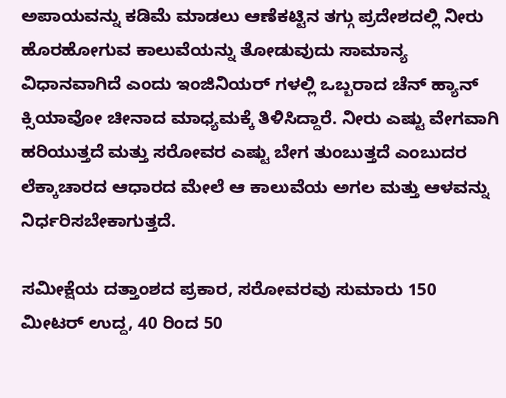ಅಪಾಯವನ್ನು ಕಡಿಮೆ ಮಾಡಲು ಆಣೆಕಟ್ಟಿನ ತಗ್ಗು ಪ್ರದೇಶದಲ್ಲಿ ನೀರು ಹೊರಹೋಗುವ ಕಾಲುವೆಯನ್ನು ತೋಡುವುದು ಸಾಮಾನ್ಯ ವಿಧಾನವಾಗಿದೆ ಎಂದು ಇಂಜಿನಿಯರ್‌ ಗಳಲ್ಲಿ ಒಬ್ಬರಾದ ಚೆನ್ ಹ್ಯಾನ್‌ ಕ್ಸಿಯಾವೋ ಚೀನಾದ ಮಾಧ್ಯಮಕ್ಕೆ ತಿಳಿಸಿದ್ದಾರೆ. ನೀರು ಎಷ್ಟು ವೇಗವಾಗಿ ಹರಿಯುತ್ತದೆ ಮತ್ತು ಸರೋವರ ಎಷ್ಟು ಬೇಗ ತುಂಬುತ್ತದೆ ಎಂಬುದರ ಲೆಕ್ಕಾಚಾರದ ಆಧಾರದ ಮೇಲೆ ಆ ಕಾಲುವೆಯ ಅಗಲ ಮತ್ತು ಆಳವನ್ನು ನಿರ್ಧರಿಸಬೇಕಾಗುತ್ತದೆ.

ಸಮೀಕ್ಷೆಯ ದತ್ತಾಂಶದ ಪ್ರಕಾರ, ಸರೋವರವು ಸುಮಾರು 150 ಮೀಟರ್ ಉದ್ದ, 40 ರಿಂದ 50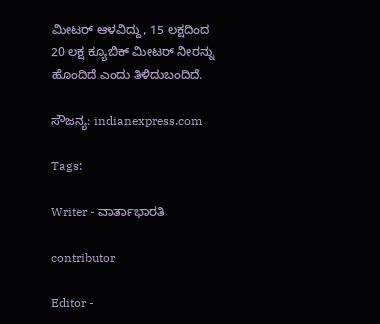ಮೀಟರ್ ಆಳವಿದ್ದು, 15 ಲಕ್ಷದಿಂದ 20 ಲಕ್ಷ ಕ್ಯೂಬಿಕ್ ಮೀಟರ್ ನೀರನ್ನು ಹೊಂದಿದೆ ಎಂದು ತಿಳಿದುಬಂದಿದೆ.

ಸೌಜನ್ಯ: indianexpress.com

Tags:

Writer - ವಾರ್ತಾಭಾರತಿ

contributor

Editor -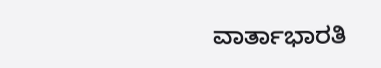ವಾರ್ತಾಭಾರತಿ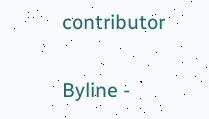contributor

Byline -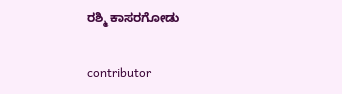ರಶ್ಮಿ ಕಾಸರಗೋಡು

contributor